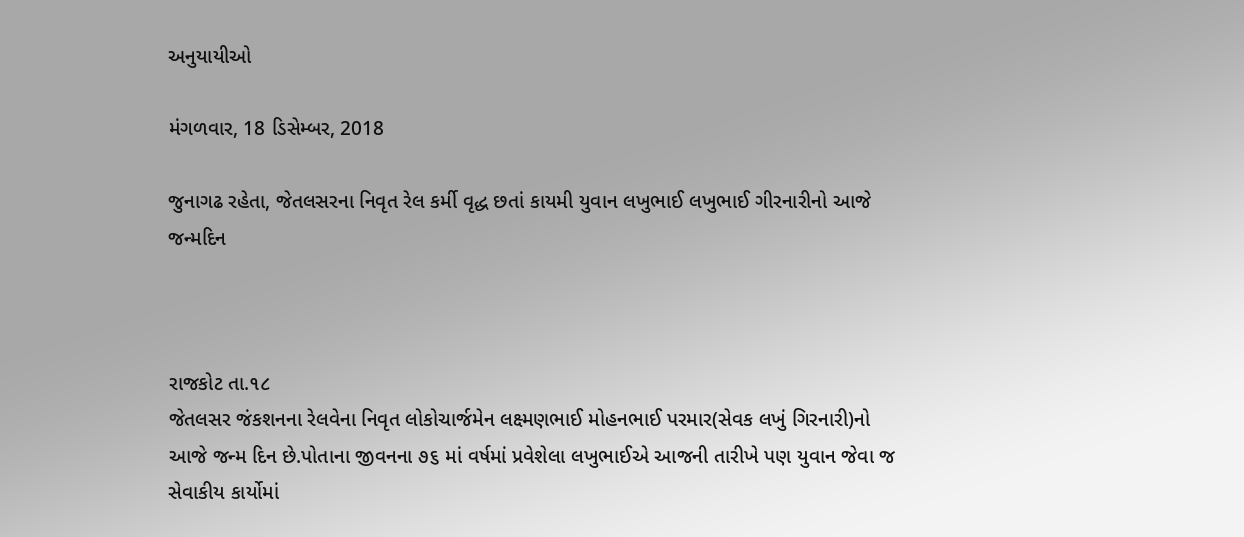અનુયાયીઓ

મંગળવાર, 18 ડિસેમ્બર, 2018

જુનાગઢ રહેતા, જેતલસરના નિવૃત રેલ કર્મી વૃદ્ધ છતાં કાયમી યુવાન લખુભાઈ લખુભાઈ ગીરનારીનો આજે જન્મદિન



રાજકોટ તા.૧૮
જેતલસર જંકશનના રેલવેના નિવૃત લોકોચાર્જમેન લક્ષ્મણભાઈ મોહનભાઈ પરમાર(સેવક લખું ગિરનારી)નો આજે જન્મ દિન છે.પોતાના જીવનના ૭૬ માં વર્ષમાં પ્રવેશેલા લખુભાઈએ આજની તારીખે પણ યુવાન જેવા જ સેવાકીય કાર્યોમાં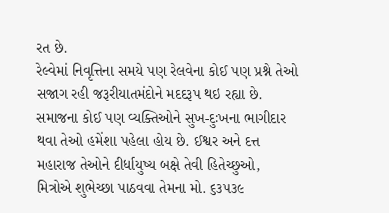રત છે.
રેલ્વેમાં નિવૃત્તિના સમયે પણ રેલવેના કોઈ પણ પ્રશ્ને તેઓ સજાગ રહી જરૂરીયાતમંદોને મદદરૂપ થઇ રહ્યા છે. સમાજના કોઈ પણ વ્યક્તિઓને સુખ-દુઃખના ભાગીદાર થવા તેઓ હમેંશા પહેલા હોય છે. ઈશ્વર અને દત્ત મહારાજ તેઓને દીર્ધાયુષ્ય બક્ષે તેવી હિતેચ્છુઓ, મિત્રોએ શુભેચ્છા પાઠવવા તેમના મો. ૬૩૫૩૯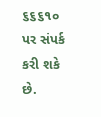૬૬૬૧૦ પર સંપર્ક કરી શકે છે.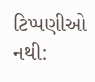ટિપ્પણીઓ નથી: